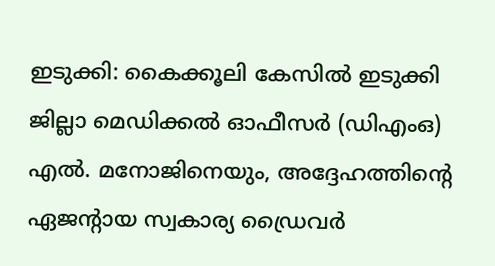ഇടുക്കി: കൈക്കൂലി കേസിൽ ഇടുക്കി ജില്ലാ മെഡിക്കൽ ഓഫീസർ (ഡിഎംഒ) എൽ. മനോജിനെയും, അദ്ദേഹത്തിന്റെ ഏജന്റായ സ്വകാര്യ ഡ്രൈവർ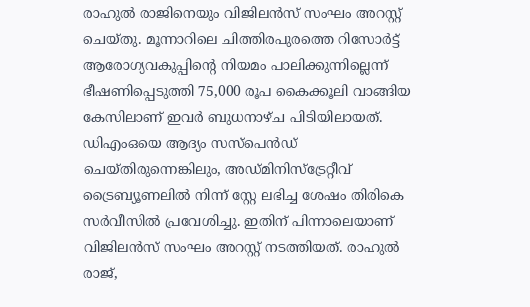രാഹുൽ രാജിനെയും വിജിലൻസ് സംഘം അറസ്റ്റ് ചെയ്തു. മൂന്നാറിലെ ചിത്തിരപുരത്തെ റിസോർട്ട് ആരോഗ്യവകുപ്പിന്റെ നിയമം പാലിക്കുന്നില്ലെന്ന് ഭീഷണിപ്പെടുത്തി 75,000 രൂപ കൈക്കൂലി വാങ്ങിയ കേസിലാണ് ഇവർ ബുധനാഴ്ച പിടിയിലായത്.
ഡിഎംഒയെ ആദ്യം സസ്പെൻഡ് ചെയ്തിരുന്നെങ്കിലും, അഡ്മിനിസ്ട്രേറ്റീവ് ട്രൈബ്യൂണലിൽ നിന്ന് സ്റ്റേ ലഭിച്ച ശേഷം തിരികെ സർവീസിൽ പ്രവേശിച്ചു. ഇതിന് പിന്നാലെയാണ് വിജിലൻസ് സംഘം അറസ്റ്റ് നടത്തിയത്. രാഹുൽ രാജ്,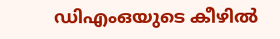ഡിഎംഒയുടെ കീഴിൽ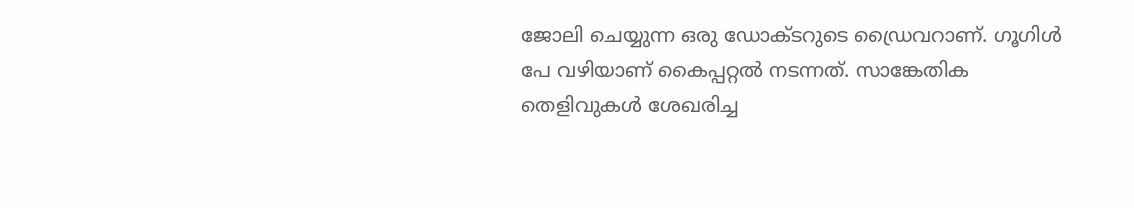ജോലി ചെയ്യുന്ന ഒരു ഡോക്ടറുടെ ഡ്രൈവറാണ്. ഗൂഗിൾ പേ വഴിയാണ് കൈപ്പറ്റൽ നടന്നത്. സാങ്കേതിക തെളിവുകൾ ശേഖരിച്ച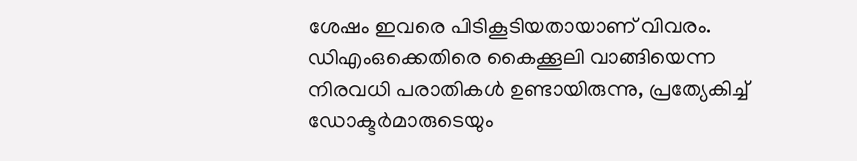ശേഷം ഇവരെ പിടികൂടിയതായാണ് വിവരം.
ഡിഎംഒക്കെതിരെ കൈക്കൂലി വാങ്ങിയെന്ന നിരവധി പരാതികൾ ഉണ്ടായിരുന്നു, പ്രത്യേകിച്ച് ഡോക്ടർമാരുടെയും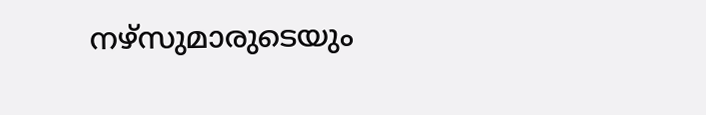നഴ്സുമാരുടെയും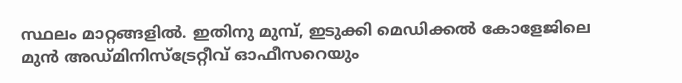സ്ഥലം മാറ്റങ്ങളിൽ. ഇതിനു മുമ്പ്, ഇടുക്കി മെഡിക്കൽ കോളേജിലെ മുൻ അഡ്മിനിസ്ട്രേറ്റീവ് ഓഫീസറെയും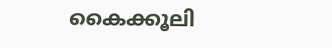കൈക്കൂലി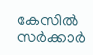കേസിൽ സർക്കാർ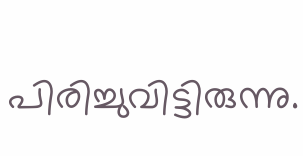പിരിച്ചുവിട്ടിരുന്നു.